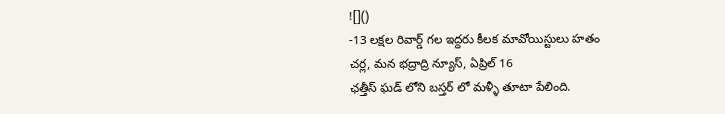![]()
-13 లక్షల రివార్డ్ గల ఇద్దరు కీలక మావోయిస్టులు హతం
చర్ల, మన భద్రాద్రి న్యూస్, ఏప్రిల్ 16
ఛత్తీస్ ఘడ్ లోని బస్తర్ లో మళ్ళీ తూటా పేలింది.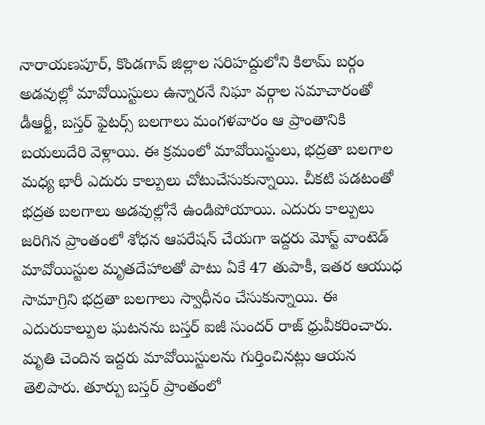నారాయణపూర్, కొండగావ్ జిల్లాల సరిహద్దులోని కిలామ్ బర్గం అడవుల్లో మావోయిస్టులు ఉన్నారనే నిఘా వర్గాల సమాచారంతో డీఆర్జీ, బస్తర్ ఫైటర్స్ బలగాలు మంగళవారం ఆ ప్రాంతానికి బయలుదేరి వెళ్లాయి. ఈ క్రమంలో మావోయిస్టులు, భద్రతా బలగాల మధ్య భారీ ఎదురు కాల్పులు చోటుచేసుకున్నాయి. చీకటి పడటంతో భద్రత బలగాలు అడవుల్లోనే ఉండిపోయాయి. ఎదురు కాల్పులు జరిగిన ప్రాంతంలో శోధన ఆపరేషన్ చేయగా ఇద్దరు మోస్ట్ వాంటెడ్ మావోయిస్టుల మృతదేహాలతో పాటు ఏకే 47 తుపాకీ, ఇతర ఆయుధ సామాగ్రిని భద్రతా బలగాలు స్వాధీనం చేసుకున్నాయి. ఈ ఎదురుకాల్పుల ఘటనను బస్తర్ ఐజీ సుందర్ రాజ్ ధ్రువీకరించారు. మృతి చెందిన ఇద్దరు మావోయిస్టులను గుర్తించినట్లు ఆయన తెలిపారు. తూర్పు బస్తర్ ప్రాంతంలో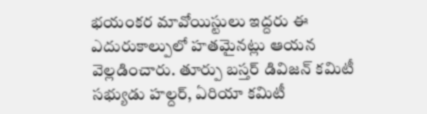భయంకర మావోయిస్టులు ఇద్దరు ఈ ఎదురుకాల్పులో హతమైనట్లు ఆయన వెల్లడించారు. తూర్పు బస్తర్ డివిజన్ కమిటీ సభ్యుడు హల్దర్, ఏరియా కమిటీ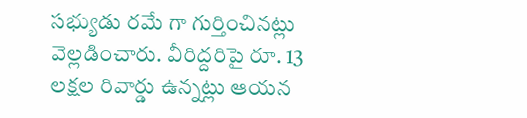సభ్యుడు రమే గా గుర్తించినట్లు వెల్లడించారు. వీరిద్దరిపై రూ. 13 లక్షల రివార్డు ఉన్నట్లు ఆయన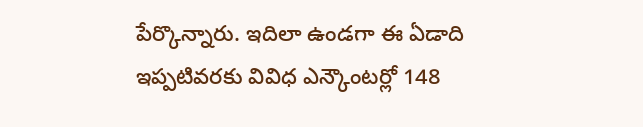పేర్కొన్నారు. ఇదిలా ఉండగా ఈ ఏడాది ఇప్పటివరకు వివిధ ఎన్కౌంటర్లో 148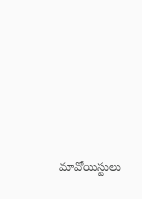మావోయిస్టులు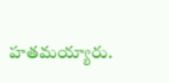హతమయ్యారు.